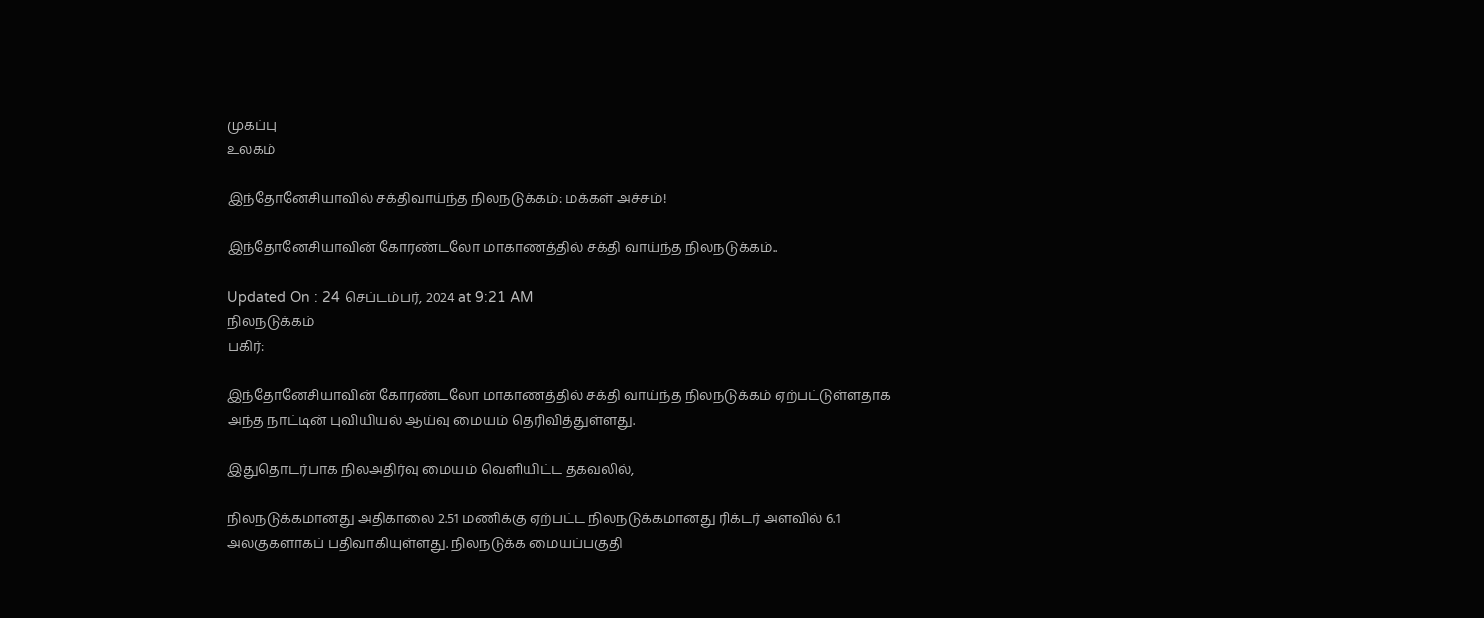முகப்பு
உலகம்

இந்தோனேசியாவில் சக்திவாய்ந்த நிலநடுக்கம்: மக்கள் அச்சம்!

இந்தோனேசியாவின் கோரண்டலோ மாகாணத்தில் சக்தி வாய்ந்த நிலநடுக்கம்..

Updated On : 24 செப்டம்பர், 2024 at 9:21 AM
நிலநடுக்கம்
பகிர்:

இந்தோனேசியாவின் கோரண்டலோ மாகாணத்தில் சக்தி வாய்ந்த நிலநடுக்கம் ஏற்பட்டுள்ளதாக அந்த நாட்டின் புவியியல் ஆய்வு மையம் தெரிவித்துள்ளது.

இதுதொடர்பாக நிலஅதிர்வு மையம் வெளியிட்ட தகவலில்,

நிலநடுக்கமானது அதிகாலை 2.51 மணிக்கு ஏற்பட்ட நிலநடுக்கமானது ரிக்டர் அளவில் 6.1 அலகுகளாகப் பதிவாகியுள்ளது. நிலநடுக்க மையப்பகுதி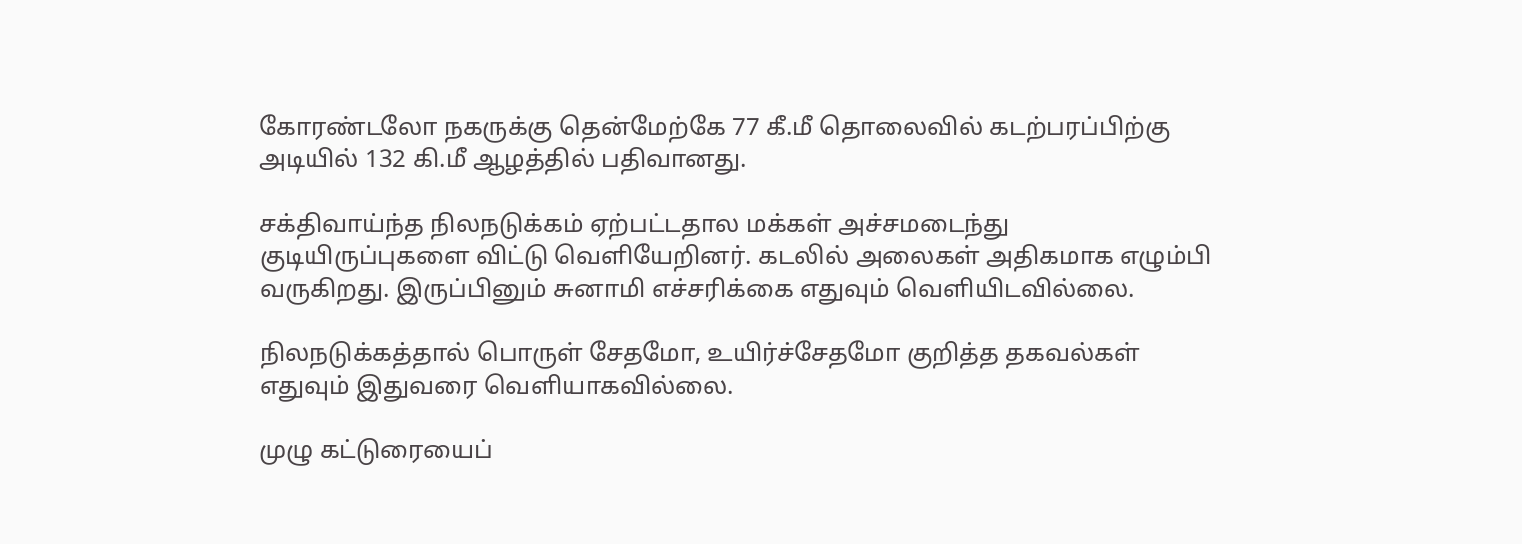கோரண்டலோ நகருக்கு தென்மேற்கே 77 கீ.மீ தொலைவில் கடற்பரப்பிற்கு அடியில் 132 கி.மீ ஆழத்தில் பதிவானது.

சக்திவாய்ந்த நிலநடுக்கம் ஏற்பட்டதால மக்கள் அச்சமடைந்து குடியிருப்புகளை விட்டு வெளியேறினர். கடலில் அலைகள் அதிகமாக எழும்பி வருகிறது. இருப்பினும் சுனாமி எச்சரிக்கை எதுவும் வெளியிடவில்லை.

நிலநடுக்கத்தால் பொருள் சேதமோ, உயிர்ச்சேதமோ குறித்த தகவல்கள் எதுவும் இதுவரை வெளியாகவில்லை.

முழு கட்டுரையைப்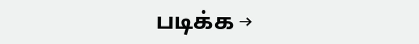படிக்க →